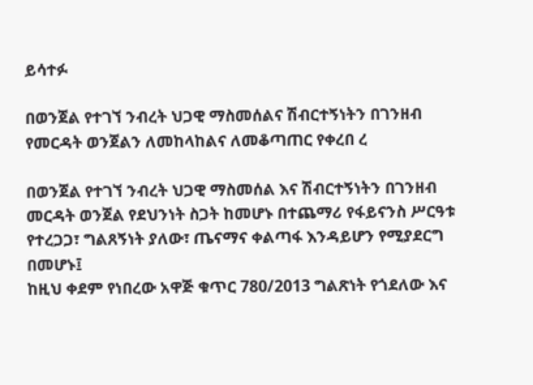ይሳተፉ

በወንጀል የተገኘ ንብረት ህጋዊ ማስመሰልና ሽብርተኝነትን በገንዘብ የመርዳት ወንጀልን ለመከላከልና ለመቆጣጠር የቀረበ ረ

በወንጀል የተገኘ ንብረት ህጋዊ ማስመሰል እና ሽብርተኝነትን በገንዘብ መርዳት ወንጀል የደህንነት ስጋት ከመሆኑ በተጨማሪ የፋይናንስ ሥርዓቱ የተረጋጋ፣ ግልጸኝነት ያለው፣ ጤናማና ቀልጣፋ እንዳይሆን የሚያደርግ በመሆኑ፤
ከዚህ ቀደም የነበረው አዋጅ ቁጥር 780/2013 ግልጽነት የጎደለው እና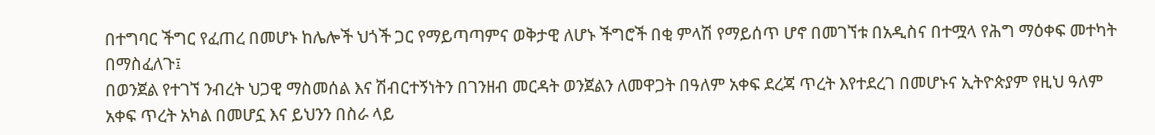በተግባር ችግር የፈጠረ በመሆኑ ከሌሎች ህጎች ጋር የማይጣጣምና ወቅታዊ ለሆኑ ችግሮች በቂ ምላሽ የማይሰጥ ሆኖ በመገኘቱ በአዲስና በተሟላ የሕግ ማዕቀፍ መተካት በማስፈለጉ፤
በወንጀል የተገኘ ንብረት ህጋዊ ማስመሰል እና ሽብርተኝነትን በገንዘብ መርዳት ወንጀልን ለመዋጋት በዓለም አቀፍ ደረጃ ጥረት እየተደረገ በመሆኑና ኢትዮጵያም የዚህ ዓለም አቀፍ ጥረት አካል በመሆኗ እና ይህንን በስራ ላይ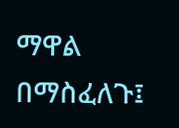ማዋል በማስፈለጉ፤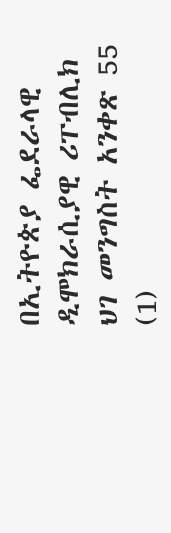በኢትዮጵያ ፌደራላዊ ዲሞክራሲያዊ ሪፐብሊክ ህገ መንግስት አንቀጽ 55 (1)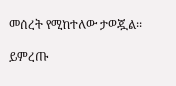መሰረት የሚከተለው ታወጇል፡፡

ይምረጡ